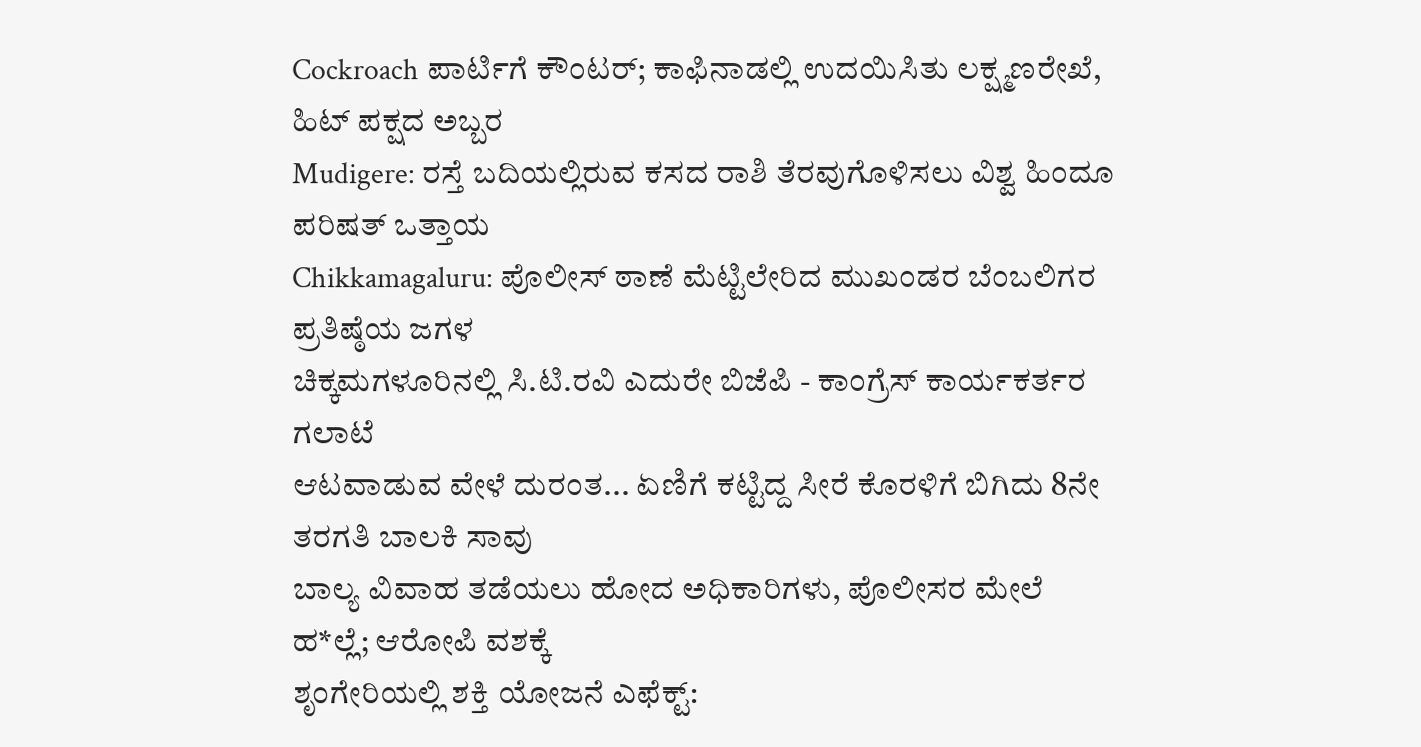Cockroach ಪಾರ್ಟಿಗೆ ಕೌಂಟರ್; ಕಾಫಿನಾಡಲ್ಲಿ ಉದಯಿಸಿತು ಲಕ್ಷ್ಮಣರೇಖೆ, ಹಿಟ್ ಪಕ್ಷದ ಅಬ್ಬರ
Mudigere: ರಸ್ತೆ ಬದಿಯಲ್ಲಿರುವ ಕಸದ ರಾಶಿ ತೆರವುಗೊಳಿಸಲು ವಿಶ್ವ ಹಿಂದೂ ಪರಿಷತ್ ಒತ್ತಾಯ
Chikkamagaluru: ಪೊಲೀಸ್ ಠಾಣೆ ಮೆಟ್ಟಿಲೇರಿದ ಮುಖಂಡರ ಬೆಂಬಲಿಗರ ಪ್ರತಿಷ್ಠೆಯ ಜಗಳ
ಚಿಕ್ಕಮಗಳೂರಿನಲ್ಲಿ ಸಿ.ಟಿ.ರವಿ ಎದುರೇ ಬಿಜೆಪಿ - ಕಾಂಗ್ರೆಸ್ ಕಾರ್ಯಕರ್ತರ ಗಲಾಟೆ
ಆಟವಾಡುವ ವೇಳೆ ದುರಂತ... ಏಣಿಗೆ ಕಟ್ಟಿದ್ದ ಸೀರೆ ಕೊರಳಿಗೆ ಬಿಗಿದು 8ನೇ ತರಗತಿ ಬಾಲಕಿ ಸಾವು
ಬಾಲ್ಯ ವಿವಾಹ ತಡೆಯಲು ಹೋದ ಅಧಿಕಾರಿಗಳು, ಪೊಲೀಸರ ಮೇಲೆ ಹ*ಲ್ಲೆ; ಆರೋಪಿ ವಶಕ್ಕೆ
ಶೃಂಗೇರಿಯಲ್ಲಿ ಶಕ್ತಿ ಯೋಜನೆ ಎಫೆಕ್ಟ್: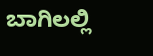ಬಾಗಿಲಲ್ಲಿ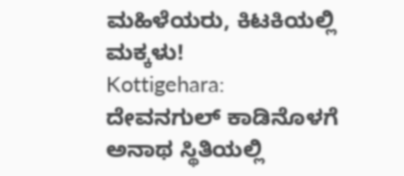ಮಹಿಳೆಯರು, ಕಿಟಕಿಯಲ್ಲಿ ಮಕ್ಕಳು!
Kottigehara: ದೇವನಗುಲ್ ಕಾಡಿನೊಳಗೆ ಅನಾಥ ಸ್ಥಿತಿಯಲ್ಲಿ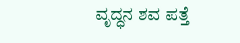ವೃದ್ಧನ ಶವ ಪತ್ತೆ